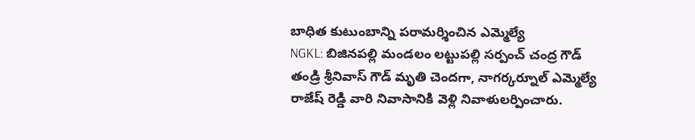బాధిత కుటుంబాన్ని పరామర్శించిన ఎమ్మెల్యే
NGKL: బిజినపల్లి మండలం లట్టుపల్లి సర్పంచ్ చంద్ర గౌడ్ తండ్రి శ్రీనివాస్ గౌడ్ మృతి చెందగా, నాగర్కర్నూల్ ఎమ్మెల్యే రాజేష్ రెడ్డి వారి నివాసానికి వెళ్లి నివాళులర్పించారు.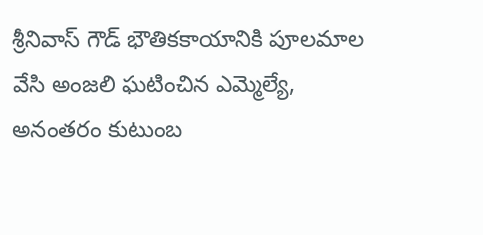శ్రీనివాస్ గౌడ్ భౌతికకాయానికి పూలమాల వేసి అంజలి ఘటించిన ఎమ్మెల్యే, అనంతరం కుటుంబ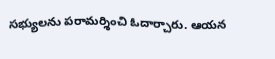సభ్యులను పరామర్శించి ఓదార్చారు. ఆయన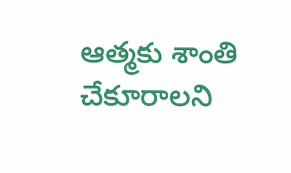ఆత్మకు శాంతి చేకూరాలని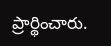ప్రార్థించారు.